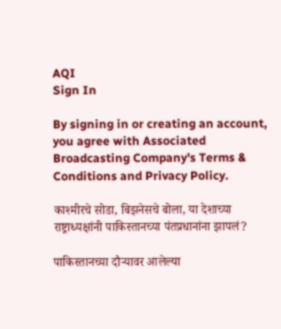AQI
Sign In

By signing in or creating an account, you agree with Associated Broadcasting Company's Terms & Conditions and Privacy Policy.

काश्मीरचे सोडा, बिझनेसचे बोला, या देशाच्या राष्ट्राध्यक्षांनी पाकिस्तानच्या पंतप्रधानांना झापलं?

पाकिस्तानच्या दौऱ्यावर आलेल्या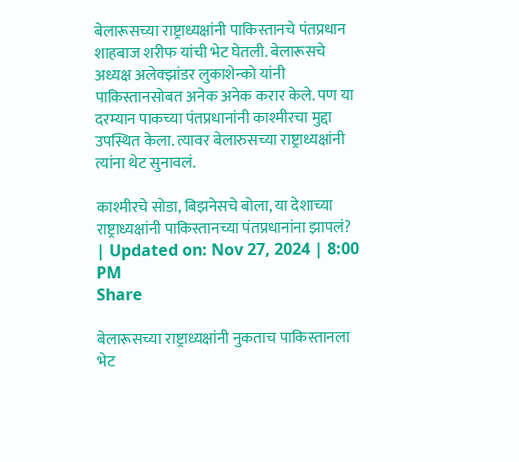बेलारूसच्या राष्ट्राध्यक्षांनी पाकिस्तानचे पंतप्रधान शाहबाज शरीफ यांची भेट घेतली. बेलारूसचे अध्यक्ष अलेक्झांडर लुकाशेन्को यांनी पाकिस्तानसोबत अनेक अनेक करार केले. पण या दरम्यान पाकच्या पंतप्रधानांनी काश्मीरचा मुद्दा उपस्थित केला. त्यावर बेलारुसच्या राष्ट्राध्यक्षांनी त्यांना थेट सुनावलं.

काश्मीरचे सोडा, बिझनेसचे बोला, या देशाच्या राष्ट्राध्यक्षांनी पाकिस्तानच्या पंतप्रधानांना झापलं?
| Updated on: Nov 27, 2024 | 8:00 PM
Share

बेलारूसच्या राष्ट्राध्यक्षांनी नुकताच पाकिस्तानला भेट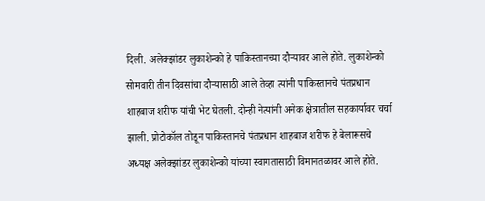दिली. अलेक्झांडर लुकाशेन्को हे पाकिस्तानच्या दौऱ्यावर आले होते. लुकाशेन्को सोमवारी तीन दिवसांचा दौऱ्यासाठी आले तेव्हा त्यांनी पाकिस्तानचे पंतप्रधान शाहबाज शरीफ यांची भेट घेतली. दोन्ही नेत्यांनी अनेक क्षेत्रातील सहकार्यावर चर्चा झाली. प्रोटोकॉल तोडून पाकिस्तानचे पंतप्रधान शाहबाज शरीफ हे बेलारूसचे अध्यक्ष अलेक्झांडर लुकाशेन्को यांच्या स्वागतासाठी विमानतळावर आले होते.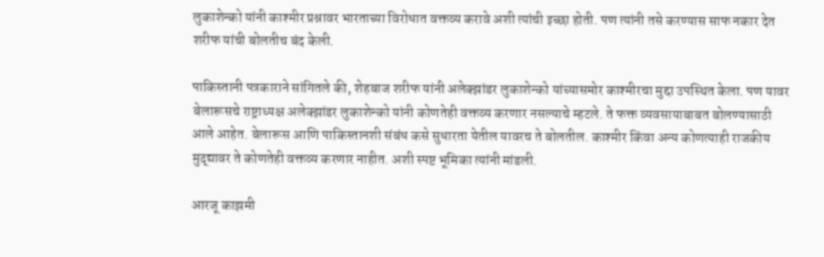लुकाशेन्को यांनी काश्मीर प्रश्नावर भारताच्या विरोधात वक्तव्य करावे अशी त्यांची इच्छा होती. पण त्यांनी तसे करण्यास साफ नकार देत शरीफ यांची बोलतीच बंद केली.

पाकिस्तानी पत्रकाराने सांगितले की, शेहबाज शरीफ यांनी अलेक्झांडर लुकाशेन्को यांच्यासमोर काश्मीरचा मुद्दा उपस्थित केला. पण यावर बेलारूसचे राष्ट्राध्यक्ष अलेक्झांडर लुकाशेन्को यांनी कोणतेही वक्तव्य करणार नसल्याचे म्हटले. ते फक्त व्यवसायाबाबत बोलण्यासाठी आले आहेत. बेलारूस आणि पाकिस्तानशी संबंध कसे सुधारता येतील यावरच ते बोलतील. काश्मीर किंवा अन्य कोणत्याही राजकीय मुद्द्यावर ते कोणतेही वक्तव्य करणार नाहीत. अशी स्पष्ट भूमिका त्यांनी मांडली.

आरजू काझमी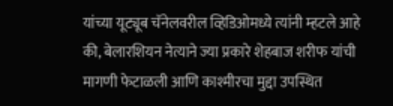यांच्या यूट्यूब चॅनेलवरील व्हिडिओमध्ये त्यांनी म्हटले आहे की, बेलारशियन नेत्याने ज्या प्रकारे शेहबाज शरीफ यांची मागणी फेटाळली आणि काश्मीरचा मुद्दा उपस्थित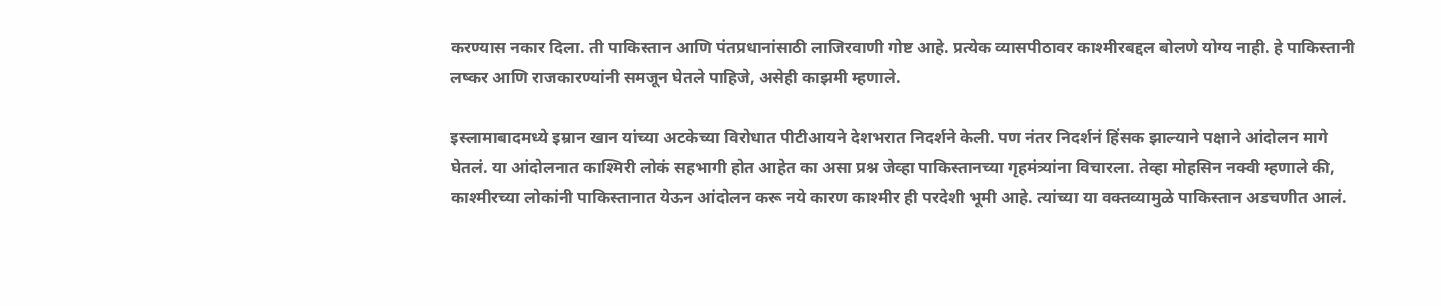करण्यास नकार दिला. ती पाकिस्तान आणि पंतप्रधानांसाठी लाजिरवाणी गोष्ट आहे. प्रत्येक व्यासपीठावर काश्मीरबद्दल बोलणे योग्य नाही. हे पाकिस्तानी लष्कर आणि राजकारण्यांनी समजून घेतले पाहिजे, असेही काझमी म्हणाले.

इस्लामाबादमध्ये इम्रान खान यांच्या अटकेच्या विरोधात पीटीआयने देशभरात निदर्शने केली. पण नंतर निदर्शनं हिंसक झाल्याने पक्षाने आंदोलन मागे घेतलं. या आंदोलनात काश्मिरी लोकं सहभागी होत आहेत का असा प्रश्न जेव्हा पाकिस्तानच्या गृहमंत्र्यांना विचारला. तेव्हा मोहसिन नक्वी म्हणाले की, काश्मीरच्या लोकांनी पाकिस्तानात येऊन आंदोलन करू नये कारण काश्मीर ही परदेशी भूमी आहे. त्यांच्या या वक्तव्यामुळे पाकिस्तान अडचणीत आलं.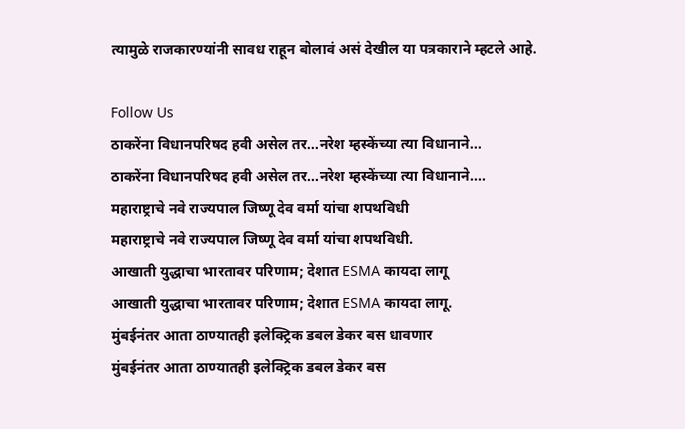त्यामुळे राजकारण्यांनी सावध राहून बोलावं असं देखील या पत्रकाराने म्हटले आहे.

Follow Us
ठाकरेंना विधानपरिषद हवी असेल तर...नरेश म्हस्केंच्या त्या विधानाने...
ठाकरेंना विधानपरिषद हवी असेल तर...नरेश म्हस्केंच्या त्या विधानाने....
महाराष्ट्राचे नवे राज्यपाल जिष्णू देव वर्मा यांचा शपथविधी
महाराष्ट्राचे नवे राज्यपाल जिष्णू देव वर्मा यांचा शपथविधी.
आखाती युद्धाचा भारतावर परिणाम; देशात ESMA कायदा लागू
आखाती युद्धाचा भारतावर परिणाम; देशात ESMA कायदा लागू.
मुंबईनंतर आता ठाण्यातही इलेक्ट्रिक डबल डेकर बस धावणार
मुंबईनंतर आता ठाण्यातही इलेक्ट्रिक डबल डेकर बस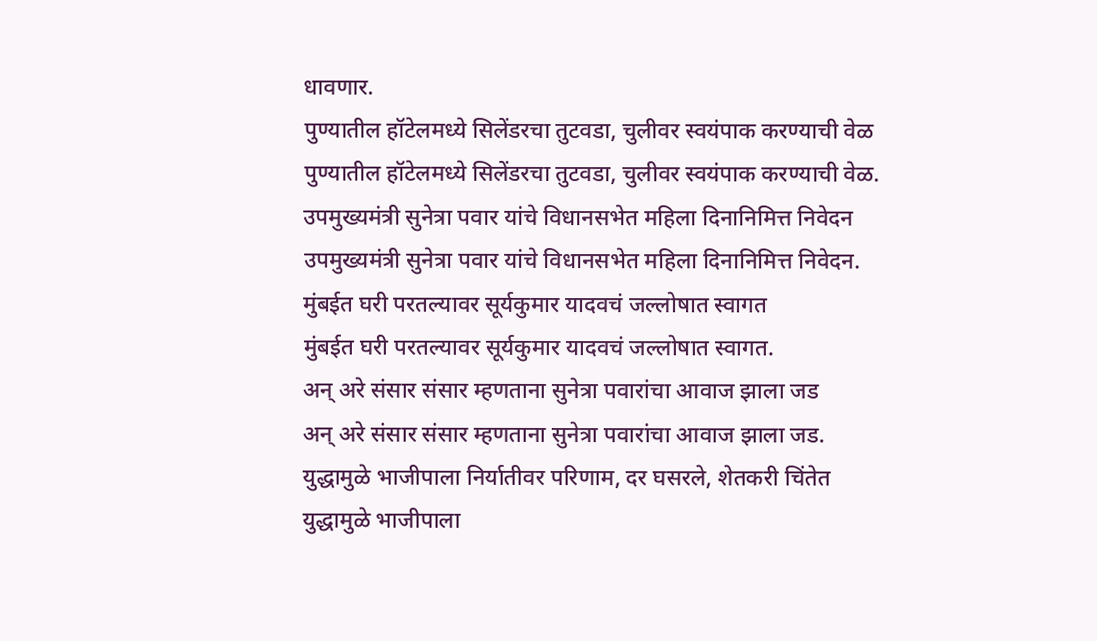धावणार.
पुण्यातील हॉटेलमध्ये सिलेंडरचा तुटवडा, चुलीवर स्वयंपाक करण्याची वेळ
पुण्यातील हॉटेलमध्ये सिलेंडरचा तुटवडा, चुलीवर स्वयंपाक करण्याची वेळ.
उपमुख्यमंत्री सुनेत्रा पवार यांचे विधानसभेत महिला दिनानिमित्त निवेदन
उपमुख्यमंत्री सुनेत्रा पवार यांचे विधानसभेत महिला दिनानिमित्त निवेदन.
मुंबईत घरी परतल्यावर सूर्यकुमार यादवचं जल्लोषात स्वागत
मुंबईत घरी परतल्यावर सूर्यकुमार यादवचं जल्लोषात स्वागत.
अन् अरे संसार संसार म्हणताना सुनेत्रा पवारांचा आवाज झाला जड
अन् अरे संसार संसार म्हणताना सुनेत्रा पवारांचा आवाज झाला जड.
युद्धामुळे भाजीपाला निर्यातीवर परिणाम, दर घसरले, शेतकरी चिंतेत
युद्धामुळे भाजीपाला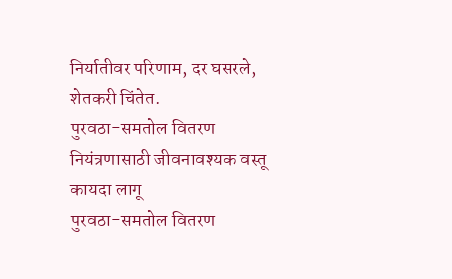निर्यातीवर परिणाम, दर घसरले, शेतकरी चिंतेत.
पुरवठा-समतोल वितरण नियंत्रणासाठी जीवनावश्यक वस्तू कायदा लागू
पुरवठा-समतोल वितरण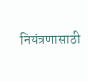नियंत्रणासाठी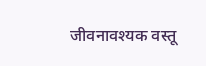जीवनावश्यक वस्तू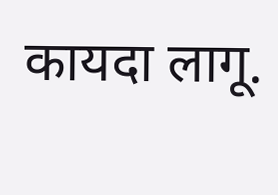कायदा लागू.